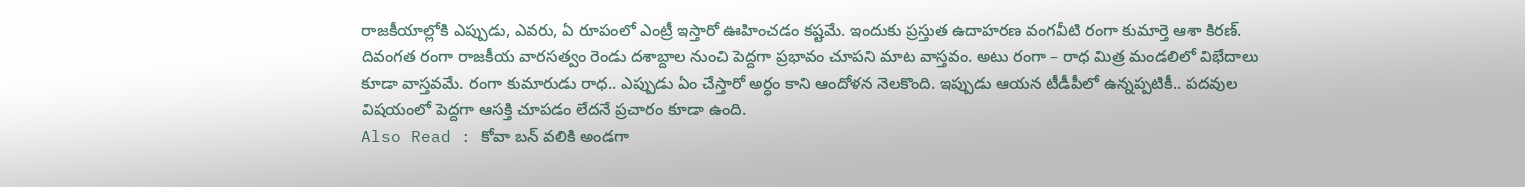రాజకీయాల్లోకి ఎప్పుడు, ఎవరు, ఏ రూపంలో ఎంట్రీ ఇస్తారో ఊహించడం కష్టమే. ఇందుకు ప్రస్తుత ఉదాహరణ వంగవీటి రంగా కుమార్తె ఆశా కిరణ్. దివంగత రంగా రాజకీయ వారసత్వం రెండు దశాబ్దాల నుంచి పెద్దగా ప్రభావం చూపని మాట వాస్తవం. అటు రంగా – రాధ మిత్ర మండలిలో విభేదాలు కూడా వాస్తవమే. రంగా కుమారుడు రాధ.. ఎప్పుడు ఏం చేస్తారో అర్ధం కాని ఆందోళన నెలకొంది. ఇప్పుడు ఆయన టీడీపీలో ఉన్నప్పటికీ.. పదవుల విషయంలో పెద్దగా ఆసక్తి చూపడం లేదనే ప్రచారం కూడా ఉంది.
Also Read : కోవా బన్ వలికి అండగా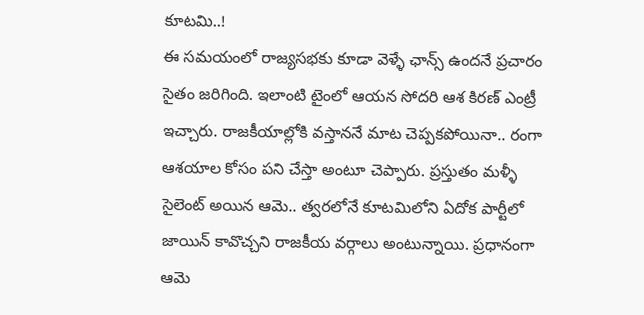కూటమి..!
ఈ సమయంలో రాజ్యసభకు కూడా వెళ్ళే ఛాన్స్ ఉందనే ప్రచారం సైతం జరిగింది. ఇలాంటి టైంలో ఆయన సోదరి ఆశ కిరణ్ ఎంట్రీ ఇచ్చారు. రాజకీయాల్లోకి వస్తాననే మాట చెప్పకపోయినా.. రంగా ఆశయాల కోసం పని చేస్తా అంటూ చెప్పారు. ప్రస్తుతం మళ్ళీ సైలెంట్ అయిన ఆమె.. త్వరలోనే కూటమిలోని ఏదోక పార్టీలో జాయిన్ కావొచ్చని రాజకీయ వర్గాలు అంటున్నాయి. ప్రధానంగా ఆమె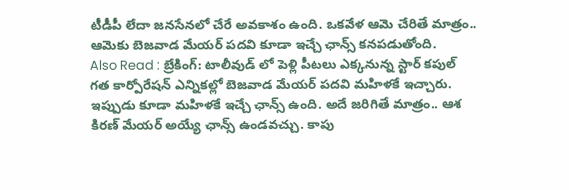టీడీపీ లేదా జనసేనలో చేరే అవకాశం ఉంది. ఒకవేళ ఆమె చేరితే మాత్రం.. ఆమెకు బెజవాడ మేయర్ పదవి కూడా ఇచ్చే ఛాన్స్ కనపడుతోంది.
Also Read : బ్రేకింగ్: టాలీవుడ్ లో పెళ్లి పీటలు ఎక్కనున్న స్టార్ కపుల్
గత కార్పోరేషన్ ఎన్నికల్లో బెజవాడ మేయర్ పదవి మహిళకే ఇచ్చారు. ఇప్పుడు కూడా మహిళకే ఇచ్చే ఛాన్స్ ఉంది. అదే జరిగితే మాత్రం.. ఆశ కిరణ్ మేయర్ అయ్యే ఛాన్స్ ఉండవచ్చు. కాపు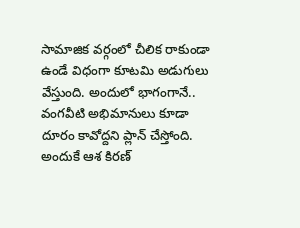సామాజిక వర్గంలో చీలిక రాకుండా ఉండే విధంగా కూటమి అడుగులు వేస్తుంది. అందులో భాగంగానే.. వంగవీటి అభిమానులు కూడా దూరం కావోద్దని ప్లాన్ చేస్తోంది. అందుకే ఆశ కిరణ్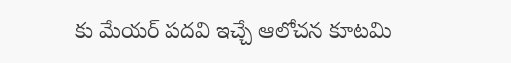కు మేయర్ పదవి ఇచ్చే ఆలోచన కూటమి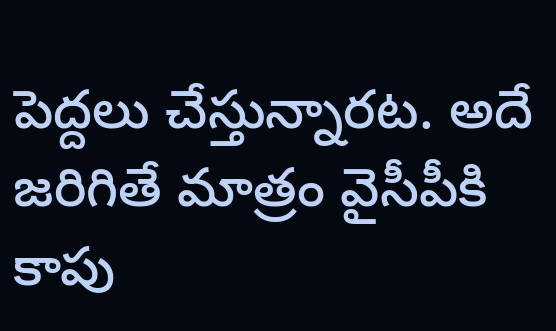పెద్దలు చేస్తున్నారట. అదే జరిగితే మాత్రం వైసీపీకి కాపు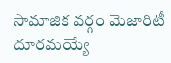సామాజిక వర్గం మెజారిటీ దూరమయ్యే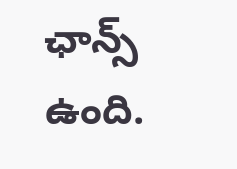ఛాన్స్ ఉంది.